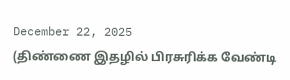December 22, 2025
(திண்ணை இதழில் பிரசுரிக்க வேண்டி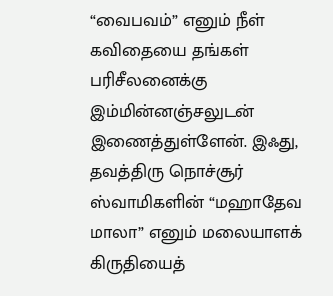“வைபவம்” எனும் நீள் கவிதையை தங்கள் பரிசீலனைக்கு இம்மின்னஞ்சலுடன் இணைத்துள்ளேன். இஃது, தவத்திரு நொச்சூர் ஸ்வாமிகளின் “மஹாதேவ மாலா” எனும் மலையாளக் கிருதியைத்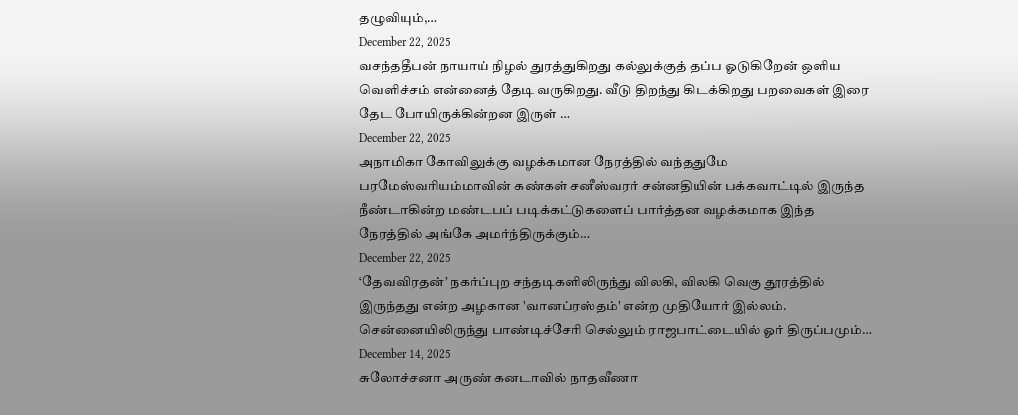தழுவியும்,…
December 22, 2025
வசந்ததீபன் நாயாய் நிழல் துரத்துகிறது கல்லுக்குத் தப்ப ஓடுகிறேன் ஒளிய வெளிச்சம் என்னைத் தேடி வருகிறது. வீடு திறந்து கிடக்கிறது பறவைகள் இரை தேட போயிருக்கின்றன இருள் …
December 22, 2025
அநாமிகா கோவிலுக்கு வழக்கமான நேரத்தில் வந்ததுமே பரமேஸ்வரியம்மாவின் கண்கள் சனீஸ்வரர் சன்னதியின் பக்கவாட்டில் இருந்த நீண்டாகின்ற மண்டபப் படிக்கட்டுகளைப் பார்த்தன வழக்கமாக இந்த நேரத்தில் அங்கே அமர்ந்திருக்கும்…
December 22, 2025
‘தேவவிரதன்’ நகர்ப்புற சந்தடிகளிலிருந்து விலகி, விலகி வெகு தூரத்தில் இருந்தது என்ற அழகான 'வானப்ரஸ்தம்' என்ற முதியோர் இல்லம். சென்னையிலிருந்து பாண்டிச்சேரி செல்லும் ராஜபாட்டையில் ஓர் திருப்பமும்…
December 14, 2025
சுலோச்சனா அருண் கனடாவில் நாதவீணா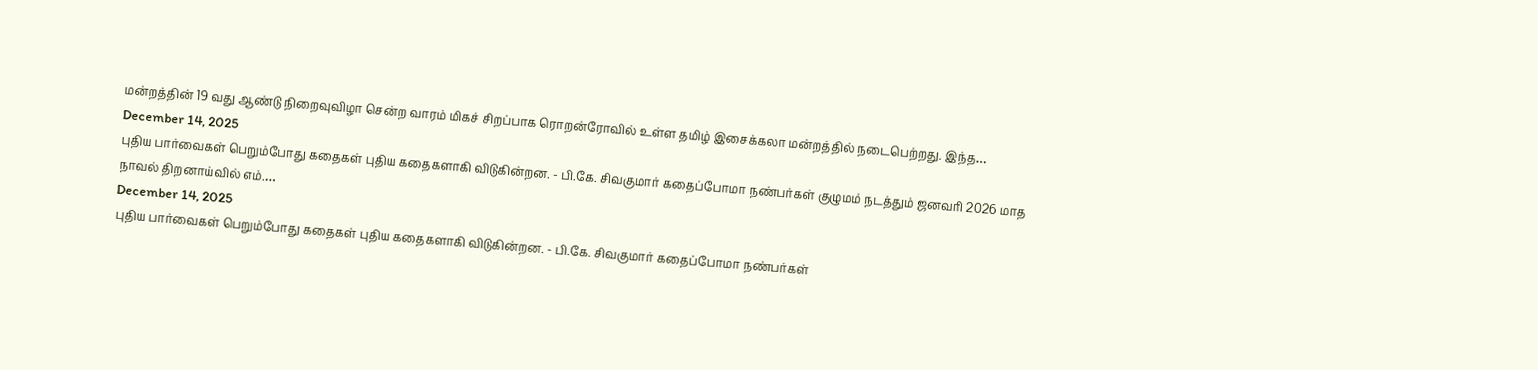மன்றத்தின் 19 வது ஆண்டு நிறைவுவிழா சென்ற வாரம் மிகச் சிறப்பாக ரொறன்ரோவில் உள்ள தமிழ் இசைக்கலா மன்றத்தில் நடைபெற்றது. இந்த…
December 14, 2025
புதிய பார்வைகள் பெறும்போது கதைகள் புதிய கதைகளாகி விடுகின்றன. - பி.கே. சிவகுமார் கதைப்போமா நண்பர்கள் குழுமம் நடத்தும் ஜனவரி 2026 மாத நாவல் திறனாய்வில் எம்.…
December 14, 2025
புதிய பார்வைகள் பெறும்போது கதைகள் புதிய கதைகளாகி விடுகின்றன. - பி.கே. சிவகுமார் கதைப்போமா நண்பர்கள்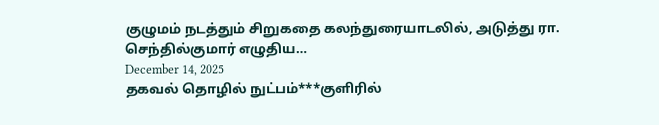குழுமம் நடத்தும் சிறுகதை கலந்துரையாடலில், அடுத்து ரா. செந்தில்குமார் எழுதிய…
December 14, 2025
தகவல் தொழில் நுட்பம்***குளிரில்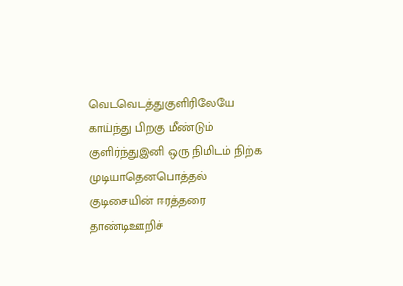வெடவெடத்துகுளிரிலேயே காய்ந்து பிறகு மீண்டும் குளிர்ந்துஇனி ஒரு நிமிடம் நிற்க முடியாதெனபொத்தல் குடிசையின் ஈரத்தரை தாண்டிஊறிச்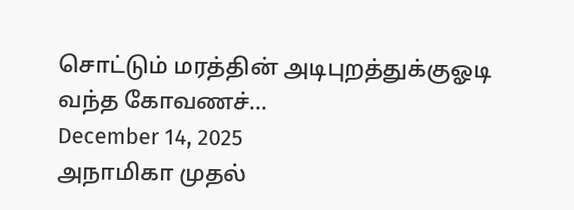சொட்டும் மரத்தின் அடிபுறத்துக்குஓடி வந்த கோவணச்…
December 14, 2025
அநாமிகா முதல்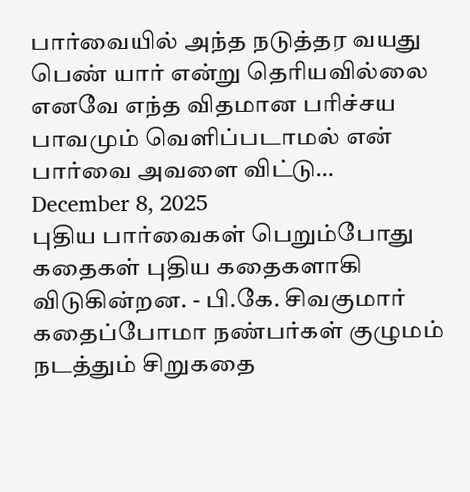பார்வையில் அந்த நடுத்தர வயது பெண் யார் என்று தெரியவில்லை எனவே எந்த விதமான பரிச்சய பாவமும் வெளிப்படாமல் என் பார்வை அவளை விட்டு…
December 8, 2025
புதிய பார்வைகள் பெறும்போது கதைகள் புதிய கதைகளாகி விடுகின்றன. - பி.கே. சிவகுமார் கதைப்போமா நண்பர்கள் குழுமம் நடத்தும் சிறுகதை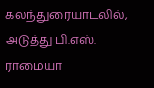கலந்துரையாடலில், அடுத்து பி.எஸ். ராமையா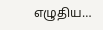எழுதிய…